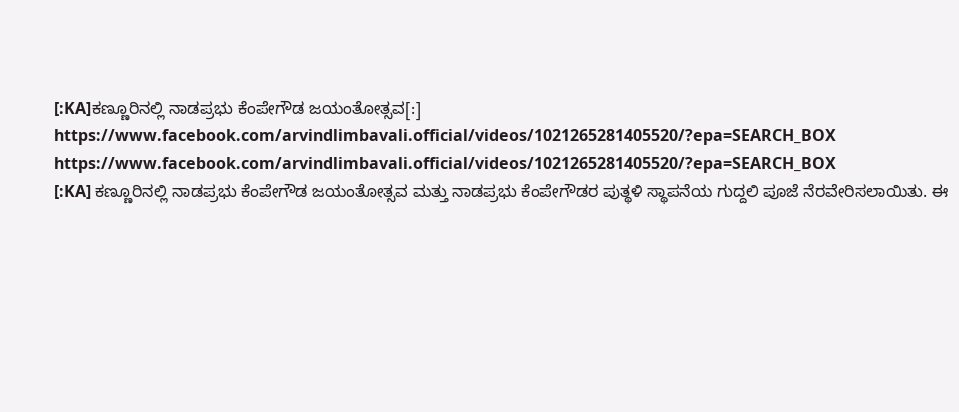[:KA]ಕಣ್ಣೂರಿನಲ್ಲಿ ನಾಡಪ್ರಭು ಕೆಂಪೇಗೌಡ ಜಯಂತೋತ್ಸವ[:]
https://www.facebook.com/arvindlimbavali.official/videos/1021265281405520/?epa=SEARCH_BOX
https://www.facebook.com/arvindlimbavali.official/videos/1021265281405520/?epa=SEARCH_BOX
[:KA] ಕಣ್ಣೂರಿನಲ್ಲಿ ನಾಡಪ್ರಭು ಕೆಂಪೇಗೌಡ ಜಯಂತೋತ್ಸವ ಮತ್ತು ನಾಡಪ್ರಭು ಕೆಂಪೇಗೌಡರ ಪುತ್ಥಳಿ ಸ್ಥಾಪನೆಯ ಗುದ್ದಲಿ ಪೂಜೆ ನೆರವೇರಿಸಲಾಯಿತು. ಈ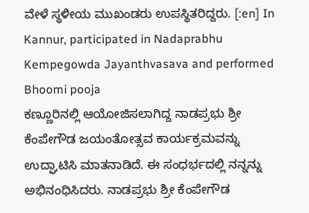ವೇಳೆ ಸ್ಥಳೀಯ ಮುಖಂಡರು ಉಪಸ್ಥಿತರಿದ್ದರು. [:en] In Kannur, participated in Nadaprabhu Kempegowda Jayanthvasava and performed Bhoomi pooja
ಕಣ್ಣೂರಿನಲ್ಲಿ ಆಯೋಜಿಸಲಾಗಿದ್ದ ನಾಡಪ್ರಭು ಶ್ರೀ ಕೆಂಪೇಗೌಡ ಜಯಂತೋತ್ಸವ ಕಾರ್ಯಕ್ರಮವನ್ನು ಉದ್ಘಾಟಿಸಿ ಮಾತನಾಡಿದೆ. ಈ ಸಂಧರ್ಭದಲ್ಲಿ ನನ್ನನ್ನು ಅಭಿನಂಧಿಸಿದರು. ನಾಡಪ್ರಭು ಶ್ರೀ ಕೆಂಪೇಗೌಡ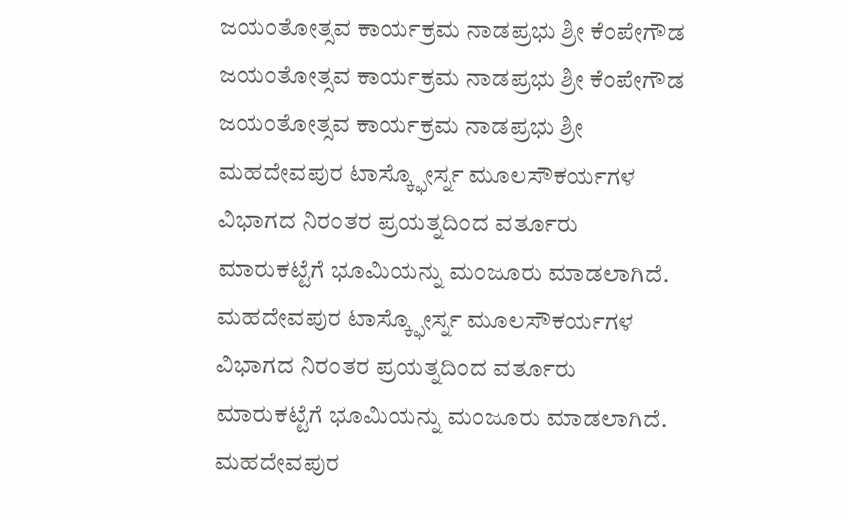ಜಯಂತೋತ್ಸವ ಕಾರ್ಯಕ್ರಮ ನಾಡಪ್ರಭು ಶ್ರೀ ಕೆಂಪೇಗೌಡ ಜಯಂತೋತ್ಸವ ಕಾರ್ಯಕ್ರಮ ನಾಡಪ್ರಭು ಶ್ರೀ ಕೆಂಪೇಗೌಡ ಜಯಂತೋತ್ಸವ ಕಾರ್ಯಕ್ರಮ ನಾಡಪ್ರಭು ಶ್ರೀ
ಮಹದೇವಪುರ ಟಾಸ್ಕ್ಫೋರ್ಸ್ನ ಮೂಲಸೌಕರ್ಯಗಳ ವಿಭಾಗದ ನಿರಂತರ ಪ್ರಯತ್ನದಿಂದ ವರ್ತೂರು ಮಾರುಕಟ್ಟೆಗೆ ಭೂಮಿಯನ್ನು ಮಂಜೂರು ಮಾಡಲಾಗಿದೆ. ಮಹದೇವಪುರ ಟಾಸ್ಕ್ಫೋರ್ಸ್ನ ಮೂಲಸೌಕರ್ಯಗಳ ವಿಭಾಗದ ನಿರಂತರ ಪ್ರಯತ್ನದಿಂದ ವರ್ತೂರು ಮಾರುಕಟ್ಟೆಗೆ ಭೂಮಿಯನ್ನು ಮಂಜೂರು ಮಾಡಲಾಗಿದೆ. ಮಹದೇವಪುರ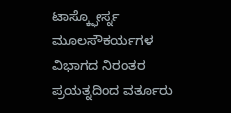ಟಾಸ್ಕ್ಫೋರ್ಸ್ನ ಮೂಲಸೌಕರ್ಯಗಳ ವಿಭಾಗದ ನಿರಂತರ ಪ್ರಯತ್ನದಿಂದ ವರ್ತೂರು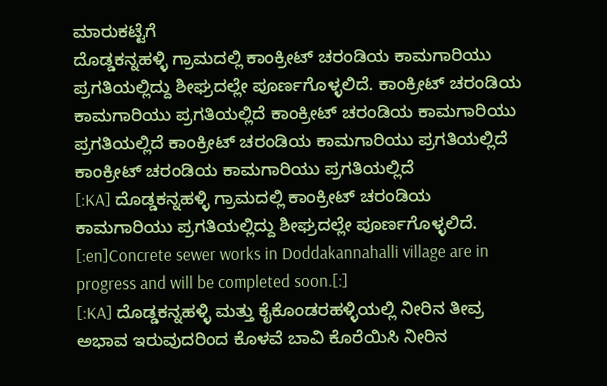ಮಾರುಕಟ್ಟೆಗೆ
ದೊಡ್ಡಕನ್ನಹಳ್ಳಿ ಗ್ರಾಮದಲ್ಲಿ ಕಾಂಕ್ರೀಟ್ ಚರಂಡಿಯ ಕಾಮಗಾರಿಯು ಪ್ರಗತಿಯಲ್ಲಿದ್ದು ಶೀಘ್ರದಲ್ಲೇ ಪೂರ್ಣಗೊಳ್ಳಲಿದೆ. ಕಾಂಕ್ರೀಟ್ ಚರಂಡಿಯ ಕಾಮಗಾರಿಯು ಪ್ರಗತಿಯಲ್ಲಿದೆ ಕಾಂಕ್ರೀಟ್ ಚರಂಡಿಯ ಕಾಮಗಾರಿಯು ಪ್ರಗತಿಯಲ್ಲಿದೆ ಕಾಂಕ್ರೀಟ್ ಚರಂಡಿಯ ಕಾಮಗಾರಿಯು ಪ್ರಗತಿಯಲ್ಲಿದೆ ಕಾಂಕ್ರೀಟ್ ಚರಂಡಿಯ ಕಾಮಗಾರಿಯು ಪ್ರಗತಿಯಲ್ಲಿದೆ
[:KA] ದೊಡ್ಡಕನ್ನಹಳ್ಳಿ ಗ್ರಾಮದಲ್ಲಿ ಕಾಂಕ್ರೀಟ್ ಚರಂಡಿಯ ಕಾಮಗಾರಿಯು ಪ್ರಗತಿಯಲ್ಲಿದ್ದು ಶೀಘ್ರದಲ್ಲೇ ಪೂರ್ಣಗೊಳ್ಳಲಿದೆ. [:en]Concrete sewer works in Doddakannahalli village are in progress and will be completed soon.[:]
[:KA] ದೊಡ್ಡಕನ್ನಹಳ್ಳಿ ಮತ್ತು ಕೈಕೊಂಡರಹಳ್ಳಿಯಲ್ಲಿ ನೀರಿನ ತೀವ್ರ ಅಭಾವ ಇರುವುದರಿಂದ ಕೊಳವೆ ಬಾವಿ ಕೊರೆಯಿಸಿ ನೀರಿನ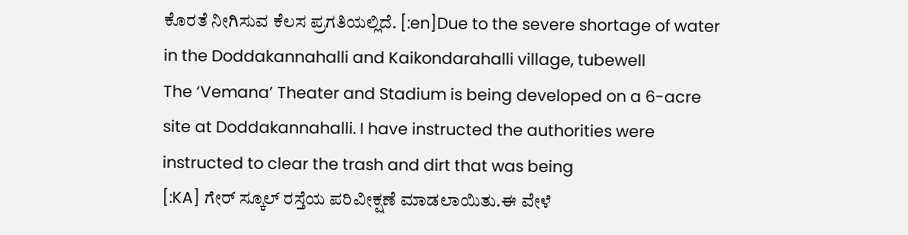ಕೊರತೆ ನೀಗಿಸುವ ಕೆಲಸ ಪ್ರಗತಿಯಲ್ಲಿದೆ. [:en]Due to the severe shortage of water in the Doddakannahalli and Kaikondarahalli village, tubewell
The ‘Vemana’ Theater and Stadium is being developed on a 6-acre site at Doddakannahalli. I have instructed the authorities were instructed to clear the trash and dirt that was being
[:KA] ಗೇರ್ ಸ್ಕೂಲ್ ರಸ್ತೆಯ ಪರಿವೀಕ್ಷಣೆ ಮಾಡಲಾಯಿತು.ಈ ವೇಳೆ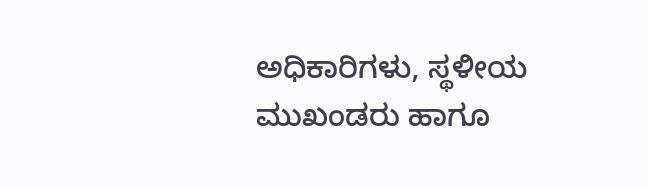ಅಧಿಕಾರಿಗಳು, ಸ್ಥಳೀಯ ಮುಖಂಡರು ಹಾಗೂ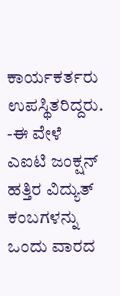ಕಾರ್ಯಕರ್ತರು ಉಪಸ್ಥಿತರಿದ್ದರು. -ಈ ವೇಳೆ ಎಐಟಿ ಜಂಕ್ಷನ್ ಹತ್ತಿರ ವಿದ್ಯುತ್ ಕಂಬಗಳನ್ನು ಒಂದು ವಾರದ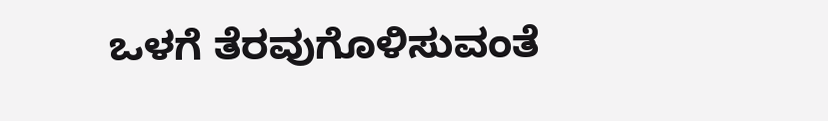ಒಳಗೆ ತೆರವುಗೊಳಿಸುವಂತೆ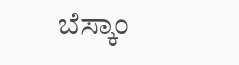ಬೆಸ್ಕಾಂ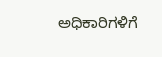ಅಧಿಕಾರಿಗಳಿಗೆ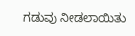ಗಡುವು ನೀಡಲಾಯಿತು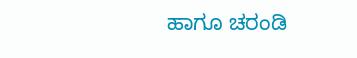ಹಾಗೂ ಚರಂಡಿ